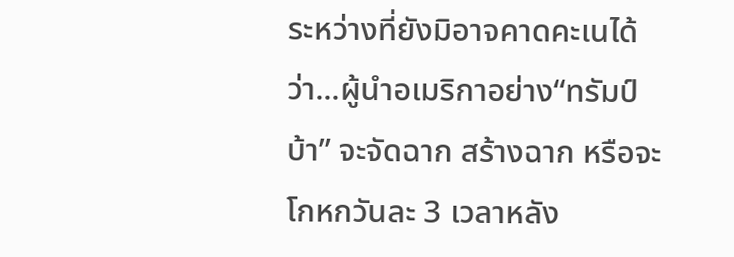ระหว่างที่ยังมิอาจคาดคะเนได้ว่า...ผู้นำอเมริกาอย่าง“ทรัมป์บ้า” จะจัดฉาก สร้างฉาก หรือจะโกหกวันละ 3 เวลาหลัง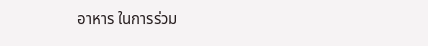อาหาร ในการร่วม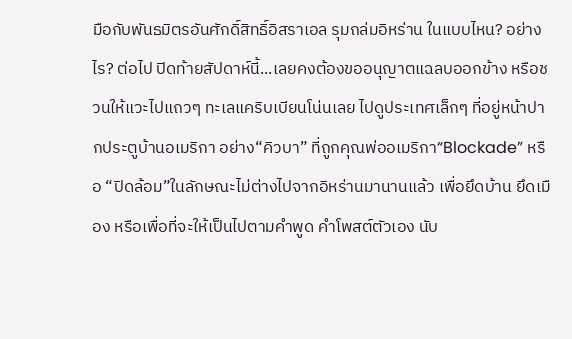มือกับพันธมิตรอันศักดิ์สิทธิ์อิสราเอล รุมถล่มอิหร่าน ในแบบไหน? อย่างไร? ต่อไป ปิดท้ายสัปดาห์นี้...เลยคงต้องขออนุญาตแฉลบออกข้าง หรือชวนให้แวะไปแถวๆ ทะเลแคริบเบียนโน่นเลย ไปดูประเทศเล็กๆ ที่อยู่หน้าปากประตูบ้านอเมริกา อย่าง“คิวบา” ที่ถูกคุณพ่ออเมริกา“Blockade” หรือ “ปิดล้อม”ในลักษณะไม่ต่างไปจากอิหร่านมานานแล้ว เพื่อยึดบ้าน ยึดเมือง หรือเพื่อที่จะให้เป็นไปตามคำพูด คำโพสต์ตัวเอง นับ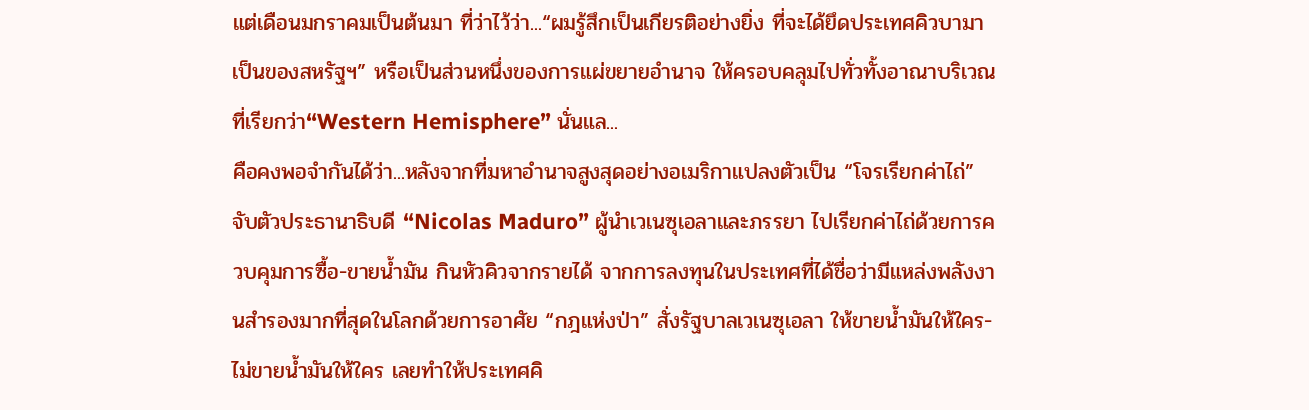แต่เดือนมกราคมเป็นต้นมา ที่ว่าไว้ว่า...“ผมรู้สึกเป็นเกียรติอย่างยิ่ง ที่จะได้ยึดประเทศคิวบามาเป็นของสหรัฐฯ” หรือเป็นส่วนหนึ่งของการแผ่ขยายอำนาจ ให้ครอบคลุมไปทั่วทั้งอาณาบริเวณที่เรียกว่า“Western Hemisphere” นั่นแล...
คือคงพอจำกันได้ว่า...หลังจากที่มหาอำนาจสูงสุดอย่างอเมริกาแปลงตัวเป็น “โจรเรียกค่าไถ่” จับตัวประธานาธิบดี “Nicolas Maduro” ผู้นำเวเนซุเอลาและภรรยา ไปเรียกค่าไถ่ด้วยการควบคุมการซื้อ-ขายน้ำมัน กินหัวคิวจากรายได้ จากการลงทุนในประเทศที่ได้ชื่อว่ามีแหล่งพลังงานสำรองมากที่สุดในโลกด้วยการอาศัย “กฎแห่งป่า” สั่งรัฐบาลเวเนซุเอลา ให้ขายน้ำมันให้ใคร-ไม่ขายน้ำมันให้ใคร เลยทำให้ประเทศคิ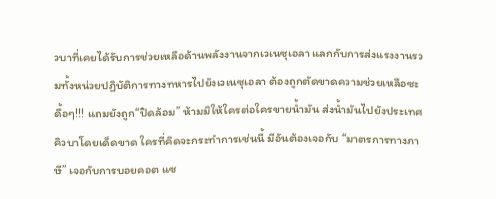วบาที่เคยได้รับการช่วยเหลือด้านพลังงานจากเวเนซุเอลา แลกกับการส่งแรงงานรวมทั้งหน่วยปฏิบัติการทางทหารไปยังเวเนซุเอลา ต้องถูกตัดขาดความช่วยเหลือซะดื้อๆ!!! แถมยังถูก“ปิดล้อม” ห้ามมิให้ใครต่อใครขายน้ำมัน ส่งน้ำมันไปยังประเทศคิวบาโดยเด็ดขาด ใครที่คิดจะกระทำการเช่นนี้ มีอันต้องเจอกับ “มาตรการทางภาษี” เจอกับการบอยคอต แซ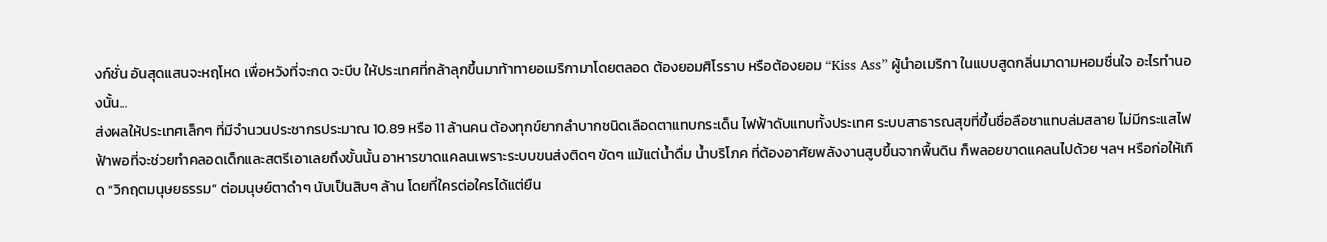งก์ชั่น อันสุดแสนจะหฤโหด เพื่อหวังที่จะกด จะบีบ ให้ประเทศที่กล้าลุกขึ้นมาท้าทายอเมริกามาโดยตลอด ต้องยอมศิโรราบ หรือต้องยอม “Kiss Ass” ผู้นำอเมริกา ในแบบสูดกลิ่นมาดามหอมชื่นใจ อะไรทำนองนั้น...
ส่งผลให้ประเทศเล็กๆ ที่มีจำนวนประชากรประมาณ 10.89 หรือ 11 ล้านคน ต้องทุกข์ยากลำบากชนิดเลือดตาแทบกระเด็น ไฟฟ้าดับแทบทั้งประเทศ ระบบสาธารณสุขที่ขึ้นชื่อลือชาแทบล่มสลาย ไม่มีกระแสไฟฟ้าพอที่จะช่วยทำคลอดเด็กและสตรีเอาเลยถึงขั้นนั้น อาหารขาดแคลนเพราะระบบขนส่งติดๆ ขัดๆ แม้แต่น้ำดื่ม น้ำบริโภค ที่ต้องอาศัยพลังงานสูบขึ้นจากพื้นดิน ก็พลอยขาดแคลนไปด้วย ฯลฯ หรือก่อให้เกิด “วิกฤตมนุษยธรรม” ต่อมนุษย์ตาดำๆ นับเป็นสิบๆ ล้าน โดยที่ใครต่อใครได้แต่ยืน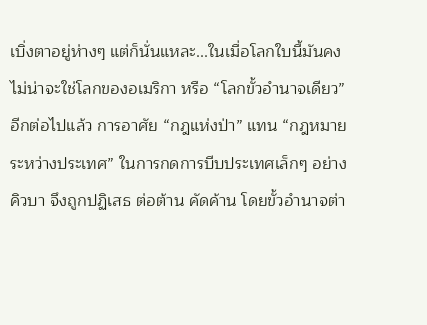เบิ่งตาอยู่ห่างๆ แต่ก็นั่นแหละ...ในเมื่อโลกใบนี้มันคงไม่น่าจะใช่โลกของอเมริกา หรือ “โลกขั้วอำนาจเดียว” อีกต่อไปแล้ว การอาศัย “กฎแห่งป่า” แทน “กฎหมายระหว่างประเทศ” ในการกดการบีบประเทศเล็กๆ อย่างคิวบา จึงถูกปฏิเสธ ต่อต้าน คัดค้าน โดยขั้วอำนาจต่า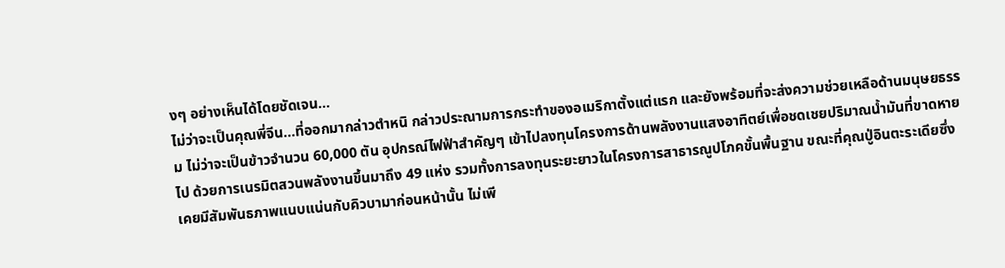งๆ อย่างเห็นได้โดยชัดเจน...
ไม่ว่าจะเป็นคุณพี่จีน...ที่ออกมากล่าวตำหนิ กล่าวประณามการกระทำของอเมริกาตั้งแต่แรก และยังพร้อมที่จะส่งความช่วยเหลือด้านมนุษยธรรม ไม่ว่าจะเป็นข้าวจำนวน 60,000 ตัน อุปกรณ์ไฟฟ้าสำคัญๆ เข้าไปลงทุนโครงการด้านพลังงานแสงอาทิตย์เพื่อชดเชยปริมาณน้ำมันที่ขาดหายไป ด้วยการเนรมิตสวนพลังงานขึ้นมาถึง 49 แห่ง รวมทั้งการลงทุนระยะยาวในโครงการสาธารณูปโภคขั้นพื้นฐาน ขณะที่คุณปู่อินตะระเดียซึ่งเคยมีสัมพันธภาพแนบแน่นกับคิวบามาก่อนหน้านั้น ไม่เพี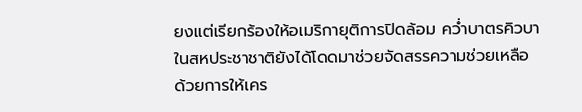ยงแต่เรียกร้องให้อเมริกายุติการปิดล้อม คว่ำบาตรคิวบาในสหประชาชาติยังได้โดดมาช่วยจัดสรรความช่วยเหลือ ด้วยการให้เคร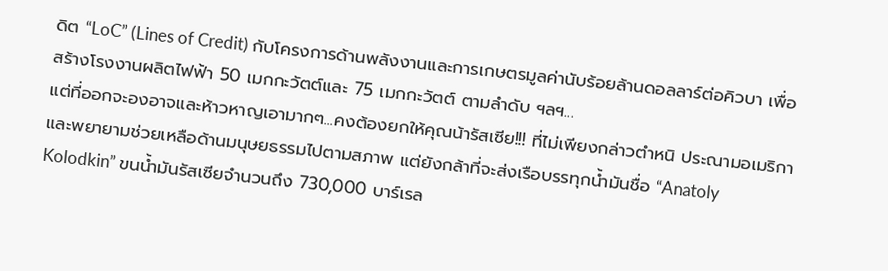ดิต “LoC” (Lines of Credit) กับโครงการด้านพลังงานและการเกษตรมูลค่านับร้อยล้านดอลลาร์ต่อคิวบา เพื่อสร้างโรงงานผลิตไฟฟ้า 50 เมกกะวัตต์และ 75 เมกกะวัตต์ ตามลำดับ ฯลฯ...
แต่ที่ออกจะองอาจและห้าวหาญเอามากๆ...คงต้องยกให้คุณน้ารัสเซีย!!! ที่ไม่เพียงกล่าวตำหนิ ประณามอเมริกาและพยายามช่วยเหลือด้านมนุษยธรรมไปตามสภาพ แต่ยังกล้าที่จะส่งเรือบรรทุกน้ำมันชื่อ “Anatoly Kolodkin” ขนน้ำมันรัสเซียจำนวนถึง 730,000 บาร์เรล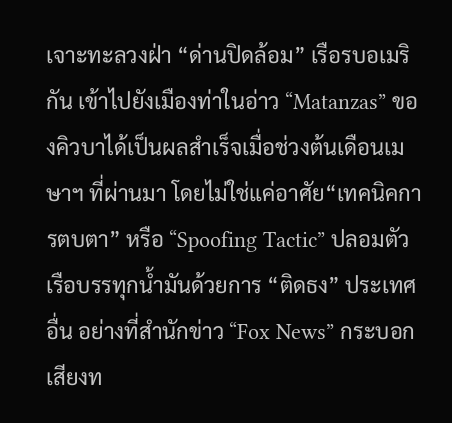เจาะทะลวงฝ่า “ด่านปิดล้อม” เรือรบอเมริกัน เข้าไปยังเมืองท่าในอ่าว “Matanzas” ของคิวบาได้เป็นผลสำเร็จเมื่อช่วงต้นเดือนเมษาฯ ที่ผ่านมา โดยไม่ใช่แค่อาศัย“เทคนิคการตบตา” หรือ “Spoofing Tactic” ปลอมตัวเรือบรรทุกน้ำมันด้วยการ “ติดธง” ประเทศอื่น อย่างที่สำนักข่าว “Fox News” กระบอกเสียงท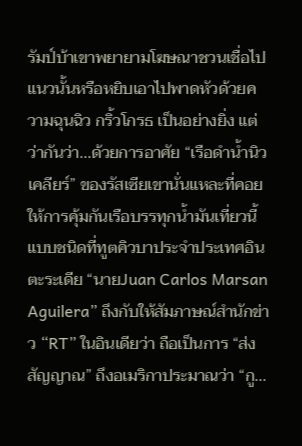รัมป์บ้าเขาพยายามโฆษณาชวนเชื่อไปแนวนั้นหรือหยิบเอาไปพาดหัวด้วยความฉุนฉิว กริ้วโกรธ เป็นอย่างยิ่ง แต่ว่ากันว่า...ด้วยการอาศัย “เรือดำน้ำนิวเคลียร์” ของรัสเซียเขานั่นแหละที่คอยให้การคุ้มกันเรือบรรทุกน้ำมันเที่ยวนี้ แบบชนิดที่ทูตคิวบาประจำประเทศอินตะระเดีย “นายJuan Carlos Marsan Aguilera” ถึงกับให้สัมภาษณ์สำนักข่าว “RT” ในอินเดียว่า ถือเป็นการ “ส่งสัญญาณ” ถึงอเมริกาประมาณว่า “กู...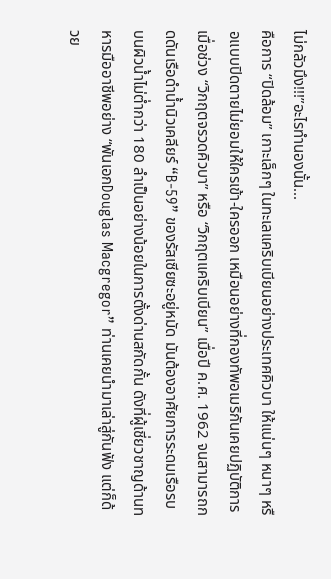ไม่กลัวมึง!!!”อะไรทำนองนั้น...
คือการ “ปิดล้อม” เกาะเล็กๆ ในทะเลแคริบเบียนอย่างประเทศคิวบา ให้แน่นๆ หนาๆ หรือแบบปิดตายไม่ยอมให้ใครเข้า-ใครออก เหมือนอย่างที่กองทัพอเมริกันเคยปฏิบัติการเมื่อช่วง “วิกฤตจรวดคิวบา” หรือ “วิกฤตแคริบเบียน” เมื่อปี ค.ศ. 1962 จนสามารถกดดันเรือดำน้ำนิวเคลียร์ “B-59” ของรัสเซียซะอยู่หมัด มันต้องอาศัยการระดมเรือรบบนผิวน้ำไม่ต่ำกว่า 180 ลำเป็นอย่างน้อยในการตั้งด่านสกัดกั้น ดังที่ผู้เชี่ยวชาญด้านทหารมืออาชีพอย่าง “พันเอกDouglas Macgregor” ท่านเคยนำมาเล่าสู่กันฟัง แต่ก็ด้วย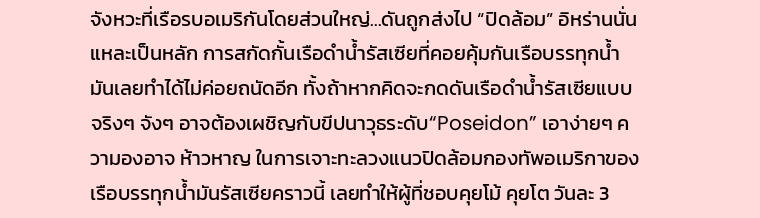จังหวะที่เรือรบอเมริกันโดยส่วนใหญ่...ดันถูกส่งไป “ปิดล้อม” อิหร่านนั่นแหละเป็นหลัก การสกัดกั้นเรือดำน้ำรัสเซียที่คอยคุ้มกันเรือบรรทุกน้ำมันเลยทำได้ไม่ค่อยถนัดอีก ทั้งถ้าหากคิดจะกดดันเรือดำน้ำรัสเซียแบบจริงๆ จังๆ อาจต้องเผชิญกับขีปนาวุธระดับ“Poseidon” เอาง่ายๆ ความองอาจ ห้าวหาญ ในการเจาะทะลวงแนวปิดล้อมกองทัพอเมริกาของเรือบรรทุกน้ำมันรัสเซียคราวนี้ เลยทำให้ผู้ที่ชอบคุยโม้ คุยโต วันละ 3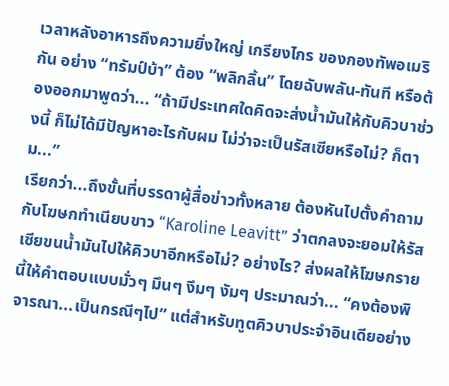เวลาหลังอาหารถึงความยิ่งใหญ่ เกรียงไกร ของกองทัพอเมริกัน อย่าง “ทรัมป์บ้า” ต้อง “พลิกลิ้น” โดยฉับพลัน-ทันที หรือต้องออกมาพูดว่า... “ถ้ามีประเทศใดคิดจะส่งน้ำมันให้กับคิวบาช่วงนี้ ก็ไม่ได้มีปัญหาอะไรกับผม ไม่ว่าจะเป็นรัสเซียหรือไม่? ก็ตาม...”
เรียกว่า...ถึงขั้นที่บรรดาผู้สื่อข่าวทั้งหลาย ต้องหันไปตั้งคำถามกับโฆษกทำเนียบขาว “Karoline Leavitt” ว่าตกลงจะยอมให้รัสเซียขนน้ำมันไปให้คิวบาอีกหรือไม่? อย่างไร? ส่งผลให้โฆษกรายนี้ให้คำตอบแบบมั่วๆ มึนๆ งึมๆ งัมๆ ประมาณว่า... “คงต้องพิจารณา...เป็นกรณีๆไป” แต่สำหรับทูตคิวบาประจำอินเดียอย่าง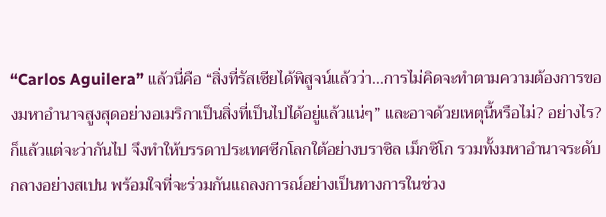“Carlos Aguilera” แล้วนี่คือ “สิ่งที่รัสเซียได้พิสูจน์แล้วว่า...การไม่คิดจะทำตามความต้องการของมหาอำนาจสูงสุดอย่างอเมริกาเป็นสิ่งที่เป็นไปได้อยู่แล้วแน่ๆ” และอาจด้วยเหตุนี้หรือไม่? อย่างไร? ก็แล้วแต่จะว่ากันไป จึงทำให้บรรดาประเทศซีกโลกใต้อย่างบราซิล เม็กซิโก รวมทั้งมหาอำนาจระดับกลางอย่างสเปน พร้อมใจที่จะร่วมกันแถลงการณ์อย่างเป็นทางการในช่วง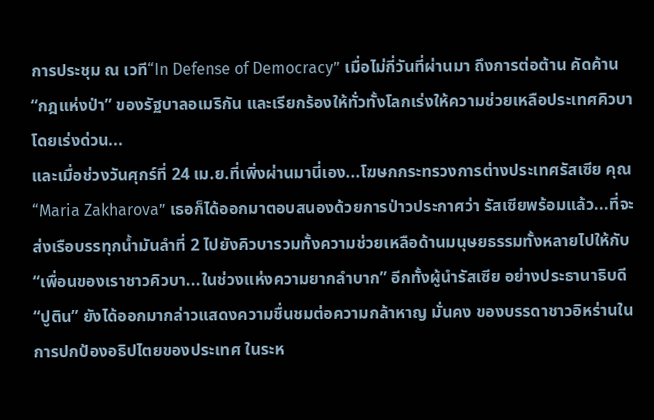การประชุม ณ เวที“In Defense of Democracy” เมื่อไม่กี่วันที่ผ่านมา ถึงการต่อต้าน คัดค้าน “กฎแห่งป่า” ของรัฐบาลอเมริกัน และเรียกร้องให้ทั่วทั้งโลกเร่งให้ความช่วยเหลือประเทศคิวบาโดยเร่งด่วน...
และเมื่อช่วงวันศุกร์ที่ 24 เม.ย.ที่เพิ่งผ่านมานี่เอง...โฆษกกระทรวงการต่างประเทศรัสเซีย คุณ“Maria Zakharova” เธอก็ได้ออกมาตอบสนองด้วยการป่าวประกาศว่า รัสเซียพร้อมแล้ว...ที่จะส่งเรือบรรทุกน้ำมันลำที่ 2 ไปยังคิวบารวมทั้งความช่วยเหลือด้านมนุษยธรรมทั้งหลายไปให้กับ “เพื่อนของเราชาวคิวบา...ในช่วงแห่งความยากลำบาก” อีกทั้งผู้นำรัสเซีย อย่างประธานาธิบดี “ปูติน” ยังได้ออกมากล่าวแสดงความชื่นชมต่อความกล้าหาญ มั่นคง ของบรรดาชาวอิหร่านในการปกป้องอธิปไตยของประเทศ ในระห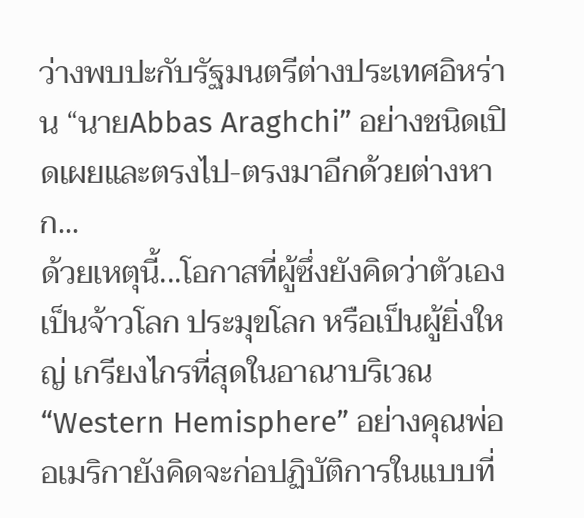ว่างพบปะกับรัฐมนตรีต่างประเทศอิหร่าน “นายAbbas Araghchi” อย่างชนิดเปิดเผยและตรงไป-ตรงมาอีกด้วยต่างหาก...
ด้วยเหตุนี้...โอกาสที่ผู้ซึ่งยังคิดว่าตัวเองเป็นจ้าวโลก ประมุขโลก หรือเป็นผู้ยิ่งใหญ่ เกรียงไกรที่สุดในอาณาบริเวณ “Western Hemisphere” อย่างคุณพ่ออเมริกายังคิดจะก่อปฏิบัติการในแบบที่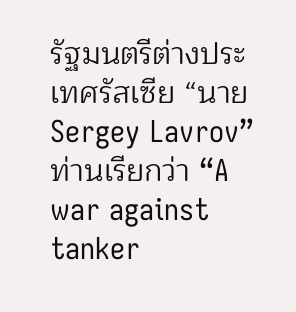รัฐมนตรีต่างประเทศรัสเซีย “นายSergey Lavrov” ท่านเรียกว่า “A war against tanker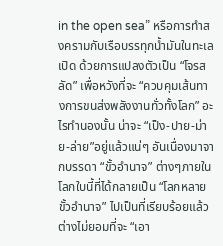in the open sea” หรือการทำสงครามกับเรือบรรทุกน้ำมันในทะเลเปิด ด้วยการแปลงตัวเป็น “โจรสลัด” เพื่อหวังที่จะ “ควบคุมเส้นทางการขนส่งพลังงานทั่วทั้งโลก” อะไรทำนองนั้น น่าจะ “เป็ง-ปาย-ม่าย-ล่าย”อยู่แล้วแน่ๆ อันเนื่องมาจากบรรดา “ขั้วอำนาจ” ต่างๆภายในโลกใบนี้ที่ได้กลายเป็น “โลกหลายขั้วอำนาจ” ไปเป็นที่เรียบร้อยแล้ว ต่างไม่ยอมที่จะ “เอา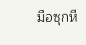มือซุกหี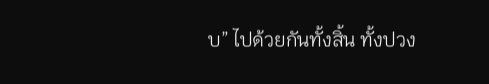บ” ไปด้วยกันทั้งสิ้น ทั้งปวง